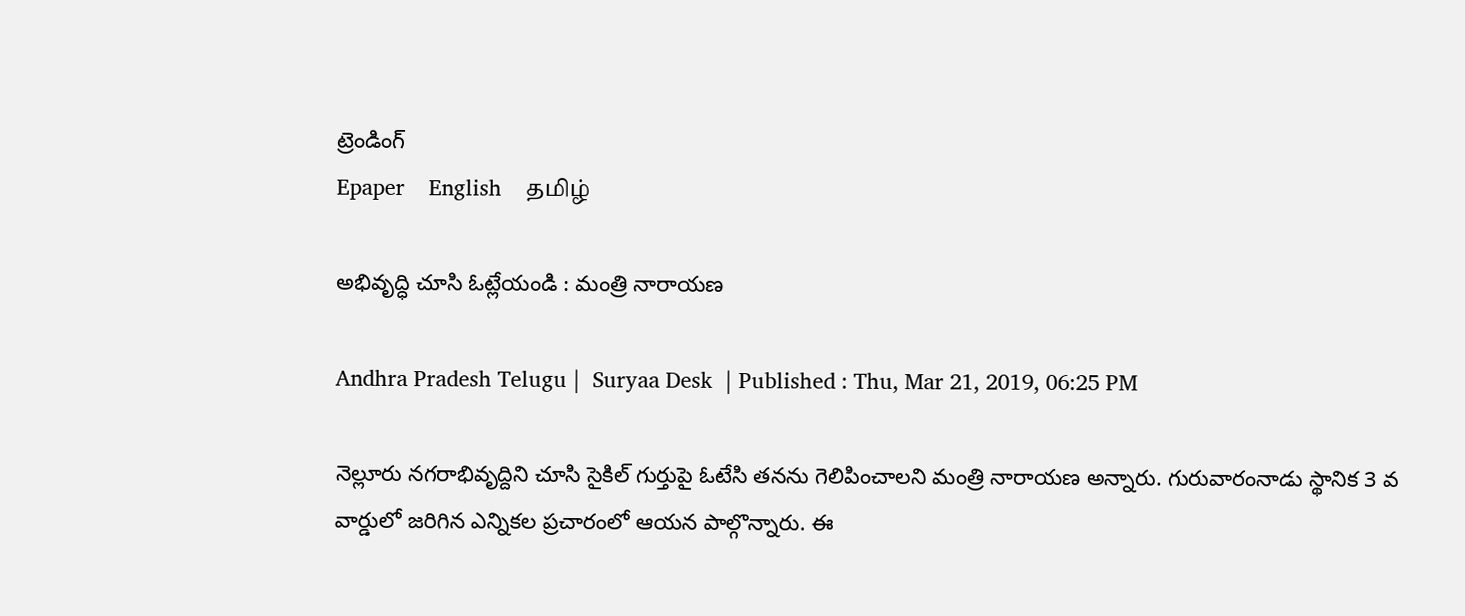ట్రెండింగ్
Epaper    English    தமிழ்

అభివృద్ధి చూసి ఓట్లేయండి : మ‌ంత్రి నారాయ‌ణ‌

Andhra Pradesh Telugu |  Suryaa Desk  | Published : Thu, Mar 21, 2019, 06:25 PM

నెల్లూరు నగరాభివృద్దిని చూసి సైకిల్ గుర్తుపై ఓటేసి తనను గెలిపించాలని మంత్రి నారాయణ అన్నారు. గురువారంనాడు స్థానిక 3 వ వార్డులో జరిగిన ఎన్నికల ప్రచారంలో ఆయన పాల్గొన్నారు. ఈ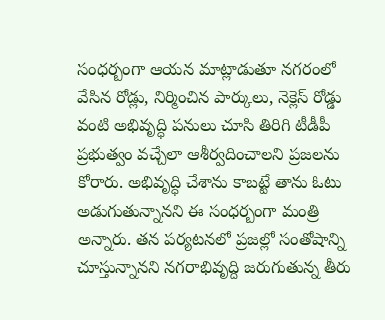సంధర్బంగా ఆయన మాట్లాడుతూ నగరంలో వేసిన రోడ్లు, నిర్మించిన పార్కులు, నెక్లెస్ రోడ్డు వంటి అభివృద్ధి పనులు చూసి తిరిగి టీడీపీ ప్రభుత్వం వచ్చేలా ఆశీర్వదించాలని ప్రజలను కోరారు. అభివృద్ధి చేశాను కాబట్టే తాను ఓటు అడుగుతున్నానని ఈ సంధర్బంగా మంత్రి అన్నారు. తన పర్యటనలో ప్రజల్లో సంతోషాన్ని చూస్తున్నానని నగరాభివృద్ది జరుగుతున్న తీరు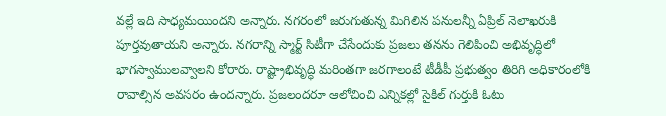వల్లే ఇది సాధ్యమయిందని అన్నారు. నగరంలో జరుగుతున్న మిగిలిన పనులన్నీ ఏప్రిల్ నెలాఖరుకి పూర్తవుతాయని అన్నారు. నగరాన్ని స్మార్ట్ సిటీగా చేసేందుకు ప్రజలు తనను గెలిపించి అభివృద్ధిలో భాగస్వాములవ్వాలని కోరారు. రాష్ట్రాభివృద్ధి మరింతగా జరగాలంటే టీడీపీ ప్రభుత్వం తిరిగి అధికారంలోకి రావాల్సిన అవసరం ఉందన్నారు. ప్రజలందరూ ఆలోచించి ఎన్నికల్లో సైకిల్ గుర్తుకి ఓటు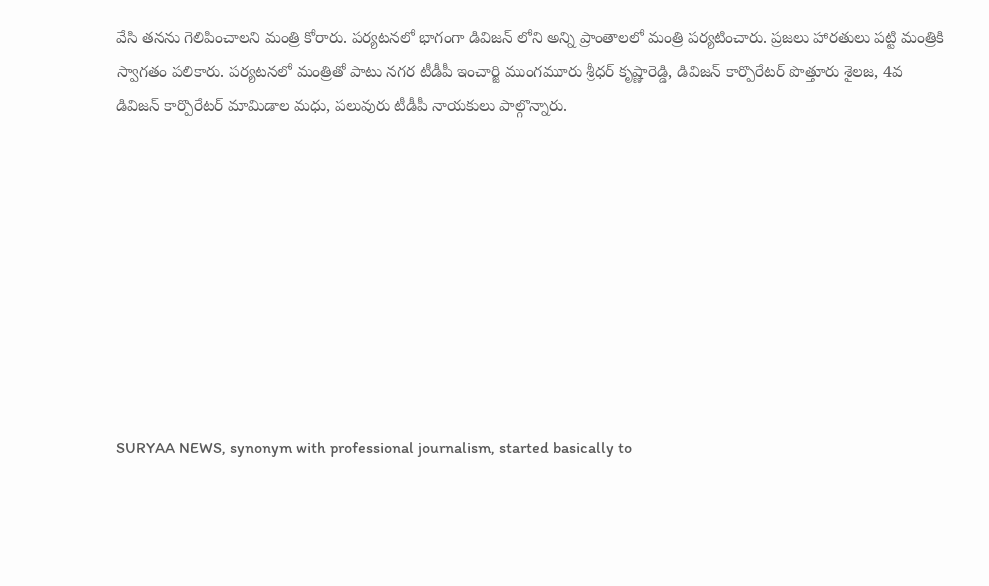వేసి తనను గెలిపించాలని మంత్రి కోరారు. పర్యటనలో భాగంగా డివిజన్ లోని అన్ని ప్రాంతాలలో మంత్రి పర్యటించారు. ప్రజలు హారతులు పట్టి మంత్రికి స్వాగతం పలికారు. పర్యటనలో మంత్రితో పాటు నగర టీడీపీ ఇంచార్జి ముంగమూరు శ్రీధర్ కృష్ణారెడ్డి, డివిజన్ కార్పొరేటర్ పొత్తూరు శైలజ, 4వ డివిజన్ కార్పొరేటర్ మామిడాల మధు, పలువురు టీడీపీ నాయకులు పాల్గొన్నారు.









SURYAA NEWS, synonym with professional journalism, started basically to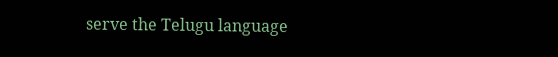serve the Telugu language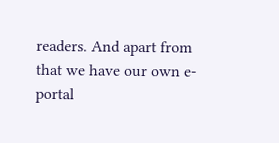readers. And apart from that we have our own e-portal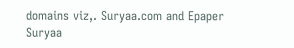domains viz,. Suryaa.com and Epaper Suryaa